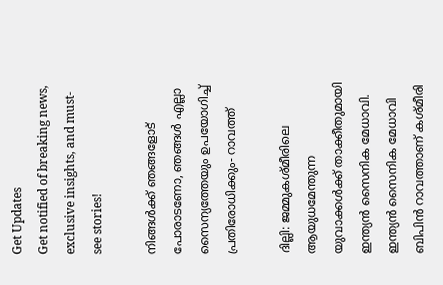Get Updates
Get notified of breaking news, exclusive insights, and must-see stories!

നിങ്ങള്‍ക്ക് ഞങ്ങളോട് പോരാടണോ, ഞങ്ങള്‍ എല്ലാ സൈന്യത്തേയും ഉപയോഗിച്ച് പ്രതിരോധിക്കും- റാവത്ത്

ദില്ലി: ജമ്മുകശ്മീരിലെ ആയുധമേന്തുന്ന യുവാക്കള്‍ക്ക് താക്കീതുമായി ഇന്ത്യന്‍ സൈനിക മേധാവി. ഇന്ത്യന്‍ സൈനിക മേധാവി ബിപിന്‍ റാവത്താണ് കശ്മീരി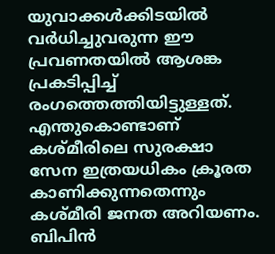യുവാക്കള്‍ക്കിടയില്‍ വര്‍ധിച്ചുവരുന്ന ഈ പ്രവണതയില്‍ ആശങ്ക പ്രകടിപ്പിച്ച് രംഗത്തെത്തിയിട്ടുള്ളത്. എന്തുകൊണ്ടാണ് കശ്മീരിലെ സുരക്ഷാ സേന ഇത്രയധികം ക്രൂരത കാണിക്കുന്നതെന്നും കശ്മീരി ജനത അറിയണം. ബിപിന്‍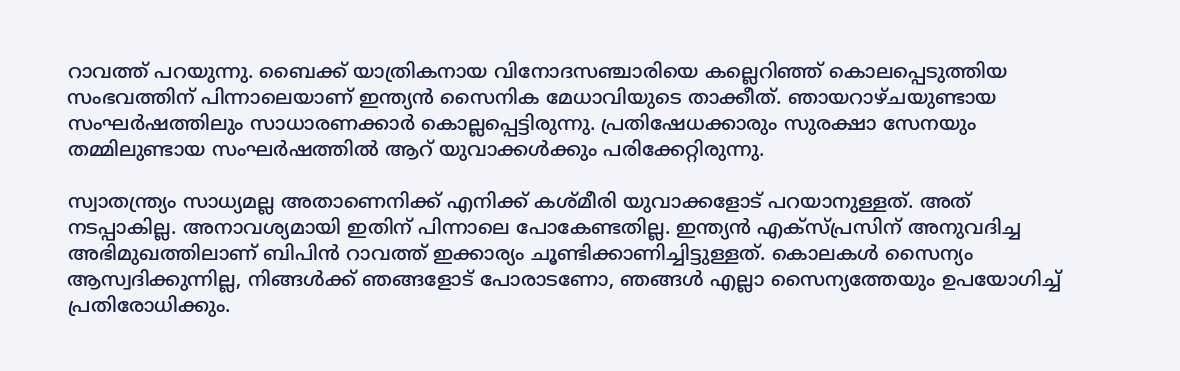റാവത്ത് പറയുന്നു. ബൈക്ക് യാത്രികനായ വിനോദസഞ്ചാരിയെ കല്ലെറിഞ്ഞ് കൊലപ്പെടുത്തിയ സംഭവത്തിന് പിന്നാലെയാണ് ഇന്ത്യന്‍ സൈനിക മേധാവിയുടെ താക്കീത്. ഞായറാഴ്ചയുണ്ടായ സംഘര്‍ഷത്തിലും സാധാരണക്കാര്‍ കൊല്ലപ്പെട്ടിരുന്നു. പ്രതിഷേധക്കാരും സുരക്ഷാ സേനയും തമ്മിലുണ്ടായ സംഘര്‍ഷത്തില്‍ ആറ് യുവാക്കള്‍ക്കും പരിക്കേറ്റിരുന്നു.

സ്വാതന്ത്ര്യം സാധ്യമല്ല അതാണെനിക്ക് എനിക്ക് കശ്മീരി യുവാക്കളോട് പറയാനുള്ളത്. അത് നടപ്പാകില്ല. അനാവശ്യമായി ഇതിന് പിന്നാലെ പോകേണ്ടതില്ല. ഇന്ത്യന്‍ എക്സ്പ്രസിന് അനുവദിച്ച അഭിമുഖത്തിലാണ് ബിപിന്‍ റാവത്ത് ഇക്കാര്യം ചൂണ്ടിക്കാണിച്ചിട്ടുള്ളത്. കൊലകള്‍ സൈന്യം ആസ്വദിക്കുന്നില്ല, നിങ്ങള്‍ക്ക് ഞങ്ങളോട് പോരാടണോ, ഞങ്ങള്‍ എല്ലാ സൈന്യത്തേയും ഉപയോഗിച്ച് പ്രതിരോധിക്കും.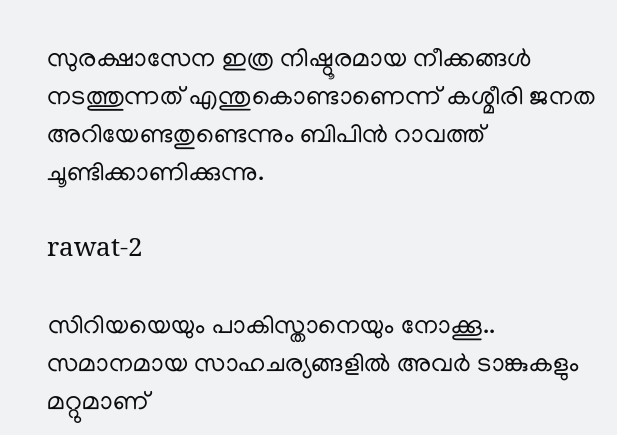സുരക്ഷാസേന ഇത്ര നിഷ്ഠൂരമായ നീക്കങ്ങള്‍ നടത്തുന്നത് എന്തുകൊണ്ടാണെന്ന് കശ്മീരി ജനത അറിയേണ്ടതുണ്ടെന്നും ബിപിന്‍ റാവത്ത് ചൂണ്ടിക്കാണിക്കുന്നു.

rawat-2

സിറിയയെയും പാകിസ്താനെയും നോക്കൂ.. സമാനമായ സാഹചര്യങ്ങളില്‍ അവര്‍ ടാങ്കുകളും മറ്റുമാണ്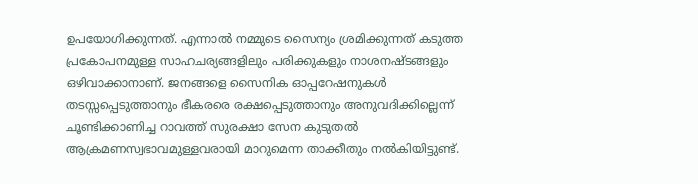ഉപയോഗിക്കുന്നത്. എന്നാല്‍ നമ്മുടെ സൈന്യം ശ്രമിക്കുന്നത് കടുത്ത പ്രകോപനമുള്ള സാഹചര്യങ്ങളിലും പരിക്കുകളും നാശനഷ്ടങ്ങളും ഒഴിവാക്കാനാണ്. ജനങ്ങളെ സൈനിക ഓപ്പറേഷനുകള്‍ തടസ്സപ്പെടുത്താനും ഭീകരരെ രക്ഷപ്പെടുത്താനും അനുവദിക്കില്ലെന്ന് ചൂണ്ടിക്കാണിച്ച റാവത്ത് സുരക്ഷാ സേന കുടുതല്‍ ആക്രമണസ്വഭാവമുള്ളവരായി മാറുമെന്ന താക്കീതും നല്‍കിയിട്ടുണ്ട്.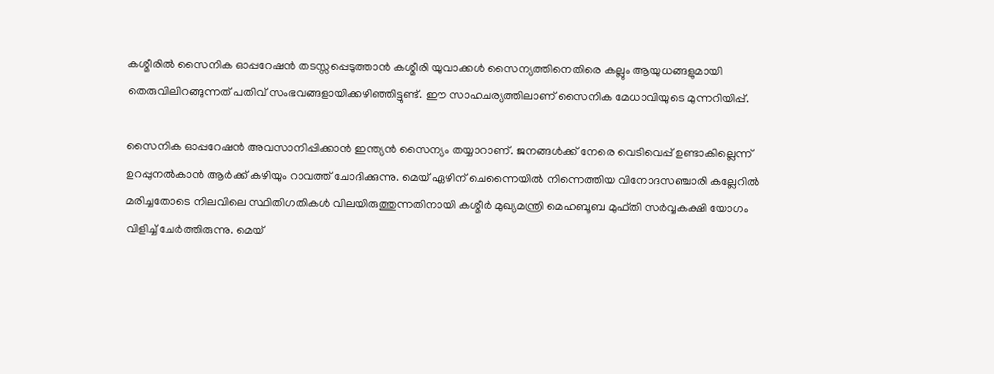കശ്മീരില്‍ സൈനിക ഓപ്പറേഷന്‍ തടസ്സപ്പെടുത്താന്‍ കശ്മീരി യുവാക്കള്‍ സൈന്യത്തിനെതിരെ കല്ലും ആയുധങ്ങളുമായി തെരുവിലിറങ്ങുന്നത് പതിവ് സംഭവങ്ങളായിക്കഴിഞ്ഞിട്ടുണ്ട്. ഈ സാഹചര്യത്തിലാണ് സൈനിക മേധാവിയുടെ മുന്നറിയിപ്പ്.

സൈനിക ഓപ്പറേഷന്‍ അവസാനിപ്പിക്കാന്‍ ഇന്ത്യന്‍ സൈന്യം തയ്യാറാണ്. ജനങ്ങള്‍ക്ക് നേരെ വെടിവെപ്പ് ഉണ്ടാകില്ലെന്ന് ഉറപ്പുനല്‍കാന്‍ ആര്‍ക്ക് കഴിയും റാവത്ത് ചോദിക്കുന്നു. മെയ് ഏഴിന് ചെന്നൈയില്‍ നിന്നെത്തിയ വിനോദസ‍ഞ്ചാരി കല്ലേറില്‍ മരിച്ചതോടെ നിലവിലെ സ്ഥിതിഗതികള്‍ വിലയിരുത്തുന്നതിനായി കശ്മീര്‍ മുഖ്യമന്ത്രി മെഹബൂബ മുഫ്തി സര്‍വ്വകക്ഷി യോഗം വിളിച്ച് ചേര്‍ത്തിരുന്നു. മെയ്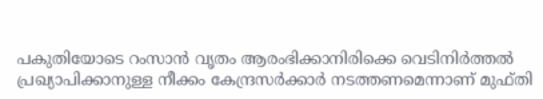പകുതിയോടെ റംസാന്‍ വൃതം ആരംഭിക്കാനിരിക്കെ വെടിനിര്‍ത്തല്‍ പ്രഖ്യാപിക്കാനുള്ള നീക്കം കേന്ദ്രസര്‍ക്കാര്‍ നടത്തണമെന്നാണ് മുഫ്തി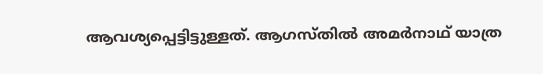ആവശ്യപ്പെട്ടിട്ടുള്ളത്. ആഗസ്തില്‍ അമര്‍നാഥ് യാത്ര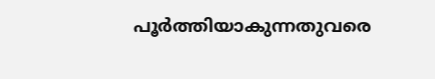പൂര്‍ത്തിയാകുന്നതുവരെ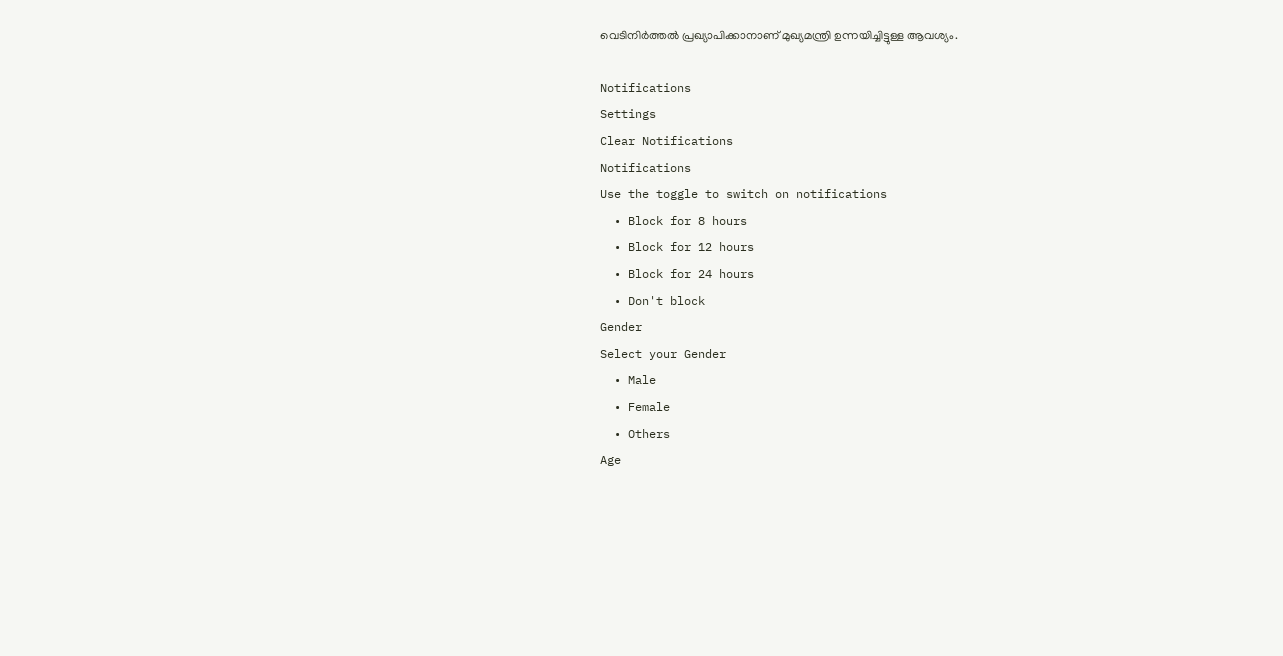വെടിനിര്‍ത്തല്‍ പ്രഖ്യാപിക്കാനാണ് മുഖ്യമന്ത്രി ഉന്നയിച്ചിട്ടുള്ള ആവശ്യം.

Notifications
Settings
Clear Notifications
Notifications
Use the toggle to switch on notifications
  • Block for 8 hours
  • Block for 12 hours
  • Block for 24 hours
  • Don't block
Gender
Select your Gender
  • Male
  • Female
  • Others
Age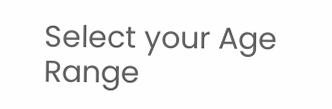Select your Age Range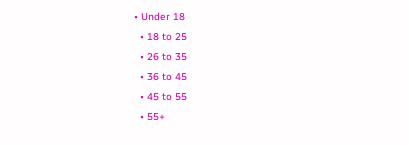• Under 18
  • 18 to 25
  • 26 to 35
  • 36 to 45
  • 45 to 55
  • 55+